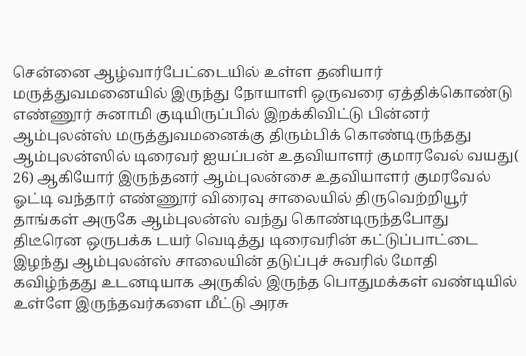சென்னை ஆழ்வார்பேட்டையில் உள்ள தனியார் மருத்துவமனையில் இருந்து நோயாளி ஒருவரை ஏத்திக்கொண்டு எண்ணூர் சுனாமி குடியிருப்பில் இறக்கிவிட்டு பின்னர் ஆம்புலன்ஸ் மருத்துவமனைக்கு திரும்பிக் கொண்டிருந்தது ஆம்புலன்ஸில் டிரைவர் ஐயப்பன் உதவியாளர் குமாரவேல் வயது( 26) ஆகியோர் இருந்தனர் ஆம்புலன்சை உதவியாளர் குமரவேல் ஓட்டி வந்தார் எண்ணூர் விரைவு சாலையில் திருவெற்றியூர் தாங்கள் அருகே ஆம்புலன்ஸ் வந்து கொண்டிருந்தபோது திடீரென ஒருபக்க டயர் வெடித்து டிரைவரின் கட்டுப்பாட்டை இழந்து ஆம்புலன்ஸ் சாலையின் தடுப்புச் சுவரில் மோதி
கவிழ்ந்தது உடனடியாக அருகில் இருந்த பொதுமக்கள் வண்டியில் உள்ளே இருந்தவர்களை மீட்டு அரசு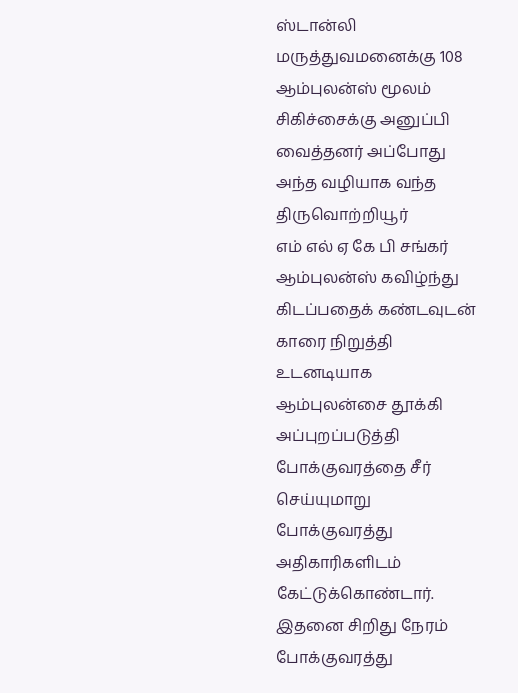ஸ்டான்லி மருத்துவமனைக்கு 108 ஆம்புலன்ஸ் மூலம் சிகிச்சைக்கு அனுப்பி வைத்தனர் அப்போது அந்த வழியாக வந்த திருவொற்றியூர்
எம் எல் ஏ கே பி சங்கர் ஆம்புலன்ஸ் கவிழ்ந்து கிடப்பதைக் கண்டவுடன் காரை நிறுத்தி உடனடியாக ஆம்புலன்சை தூக்கி அப்புறப்படுத்தி போக்குவரத்தை சீர் செய்யுமாறு போக்குவரத்து அதிகாரிகளிடம் கேட்டுக்கொண்டார். இதனை சிறிது நேரம் போக்குவரத்து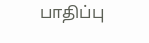பாதிப்பு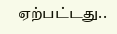ஏற்பட்டது..